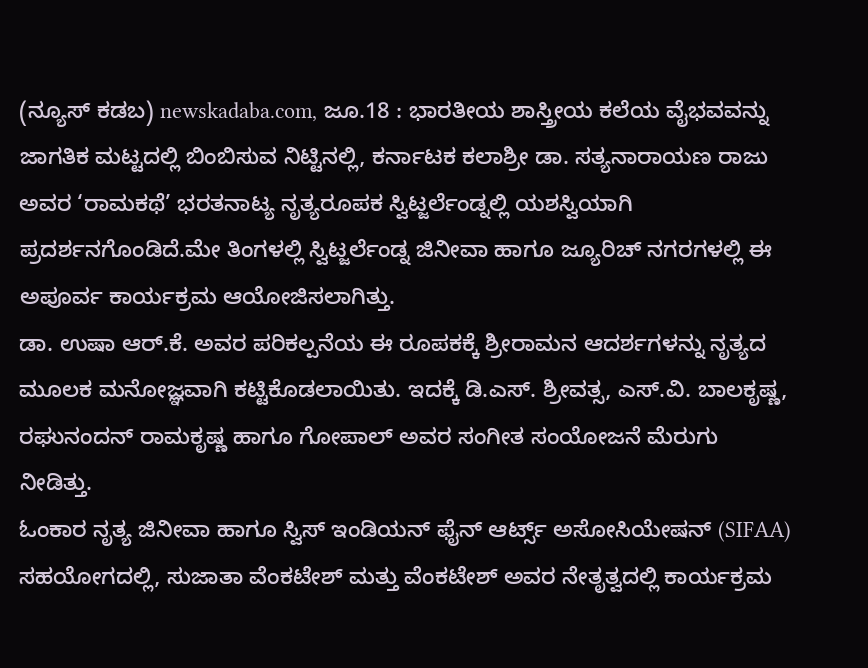(ನ್ಯೂಸ್ ಕಡಬ) newskadaba.com, ಜೂ.18 : ಭಾರತೀಯ ಶಾಸ್ತ್ರೀಯ ಕಲೆಯ ವೈಭವವನ್ನು ಜಾಗತಿಕ ಮಟ್ಟದಲ್ಲಿ ಬಿಂಬಿಸುವ ನಿಟ್ಟಿನಲ್ಲಿ, ಕರ್ನಾಟಕ ಕಲಾಶ್ರೀ ಡಾ. ಸತ್ಯನಾರಾಯಣ ರಾಜು ಅವರ ‘ರಾಮಕಥೆ’ ಭರತನಾಟ್ಯ ನೃತ್ಯರೂಪಕ ಸ್ವಿಟ್ಜರ್ಲೆಂಡ್ನಲ್ಲಿ ಯಶಸ್ವಿಯಾಗಿ ಪ್ರದರ್ಶನಗೊಂಡಿದೆ.ಮೇ ತಿಂಗಳಲ್ಲಿ ಸ್ವಿಟ್ಜರ್ಲೆಂಡ್ನ ಜಿನೀವಾ ಹಾಗೂ ಜ್ಯೂರಿಚ್ ನಗರಗಳಲ್ಲಿ ಈ ಅಪೂರ್ವ ಕಾರ್ಯಕ್ರಮ ಆಯೋಜಿಸಲಾಗಿತ್ತು.
ಡಾ. ಉಷಾ ಆರ್.ಕೆ. ಅವರ ಪರಿಕಲ್ಪನೆಯ ಈ ರೂಪಕಕ್ಕೆ ಶ್ರೀರಾಮನ ಆದರ್ಶಗಳನ್ನು ನೃತ್ಯದ ಮೂಲಕ ಮನೋಜ್ಞವಾಗಿ ಕಟ್ಟಿಕೊಡಲಾಯಿತು. ಇದಕ್ಕೆ ಡಿ.ಎಸ್. ಶ್ರೀವತ್ಸ, ಎಸ್.ವಿ. ಬಾಲಕೃಷ್ಣ, ರಘುನಂದನ್ ರಾಮಕೃಷ್ಣ ಹಾಗೂ ಗೋಪಾಲ್ ಅವರ ಸಂಗೀತ ಸಂಯೋಜನೆ ಮೆರುಗು ನೀಡಿತ್ತು.
ಓಂಕಾರ ನೃತ್ಯ ಜಿನೀವಾ ಹಾಗೂ ಸ್ವಿಸ್ ಇಂಡಿಯನ್ ಫೈನ್ ಆರ್ಟ್ಸ್ ಅಸೋಸಿಯೇಷನ್ (SIFAA) ಸಹಯೋಗದಲ್ಲಿ, ಸುಜಾತಾ ವೆಂಕಟೇಶ್ ಮತ್ತು ವೆಂಕಟೇಶ್ ಅವರ ನೇತೃತ್ವದಲ್ಲಿ ಕಾರ್ಯಕ್ರಮ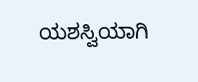ಯಶಸ್ವಿಯಾಗಿ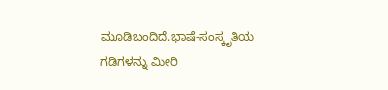ಮೂಡಿಬಂದಿದೆ.ಭಾಷೆ-ಸಂಸ್ಕೃತಿಯ ಗಡಿಗಳನ್ನು ಮೀರಿ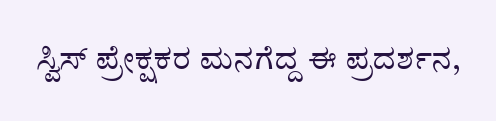ಸ್ವಿಸ್ ಪ್ರೇಕ್ಷಕರ ಮನಗೆದ್ದ ಈ ಪ್ರದರ್ಶನ,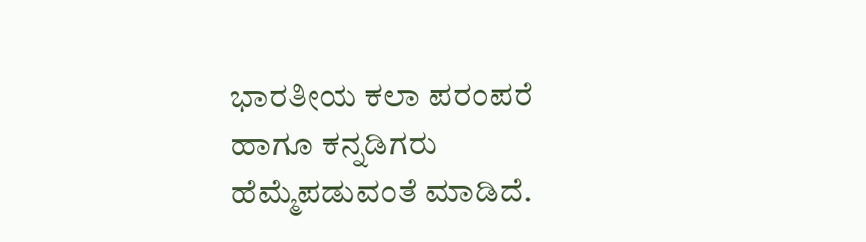ಭಾರತೀಯ ಕಲಾ ಪರಂಪರೆ ಹಾಗೂ ಕನ್ನಡಿಗರು ಹೆಮ್ಮೆಪಡುವಂತೆ ಮಾಡಿದೆ.